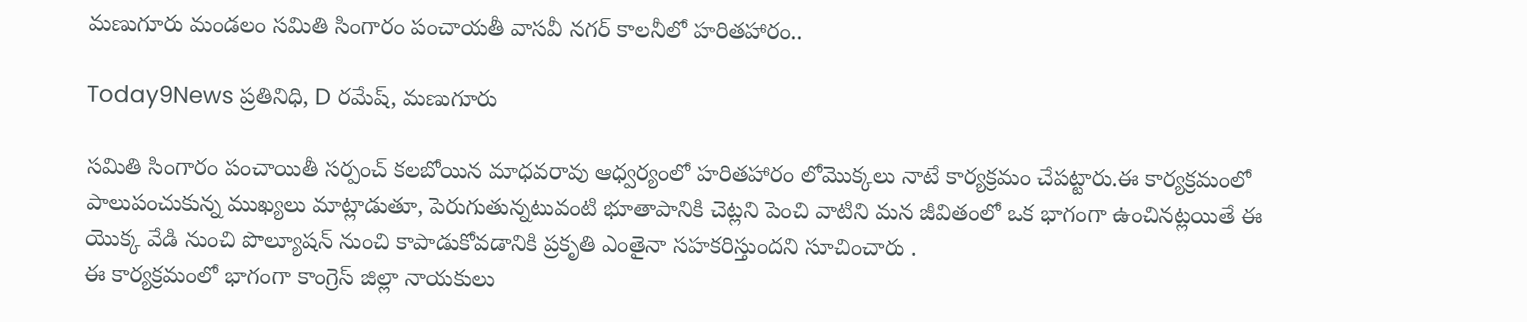మణుగూరు మండలం సమితి సింగారం పంచాయతీ వాసవీ నగర్ కాలనీలో హరితహారం..

Today9News ప్రతినిధి, D రమేష్, మణుగూరు

సమితి సింగారం పంచాయితీ సర్పంచ్ కలబోయిన మాధవరావు ఆధ్వర్యంలో హరితహారం లోమొక్కలు నాటే కార్యక్రమం చేపట్టారు.ఈ కార్యక్రమంలో పాలుపంచుకున్న ముఖ్యలు మాట్లాడుతూ, పెరుగుతున్నటువంటి భూతాపానికి చెట్లని పెంచి వాటిని మన జీవితంలో ఒక భాగంగా ఉంచినట్లయితే ఈ యొక్క వేడి నుంచి పొల్యూషన్ నుంచి కాపాడుకోవడానికి ప్రకృతి ఎంతైనా సహకరిస్తుందని సూచించారు .
ఈ కార్యక్రమంలో భాగంగా కాంగ్రెస్ జిల్లా నాయకులు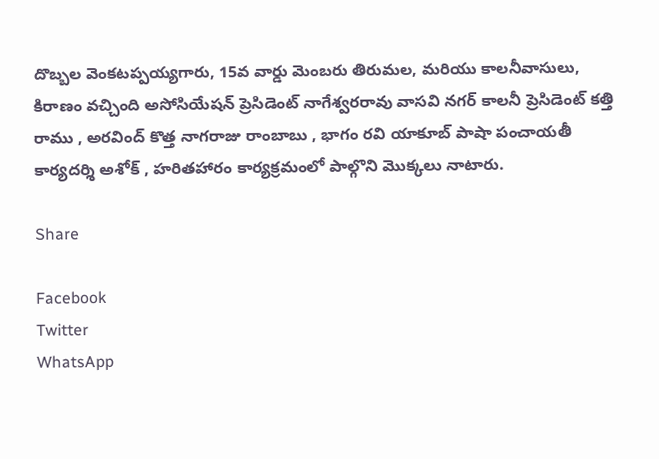దొబ్బల వెంకటప్పయ్యగారు, 15వ వార్డు మెంబరు తిరుమల, మరియు కాలనీవాసులు, కిరాణం వచ్చింది అసోసియేషన్ ప్రెసిడెంట్ నాగేశ్వరరావు వాసవి నగర్ కాలనీ ప్రెసిడెంట్ కత్తి రాము , అరవింద్ కొత్త నాగరాజు రాంబాబు , భాగం రవి యాకూబ్ పాషా పంచాయతీ కార్యదర్శి అశోక్ , హరితహారం కార్యక్రమంలో పాల్గొని మొక్కలు నాటారు.

Share

Facebook
Twitter
WhatsApp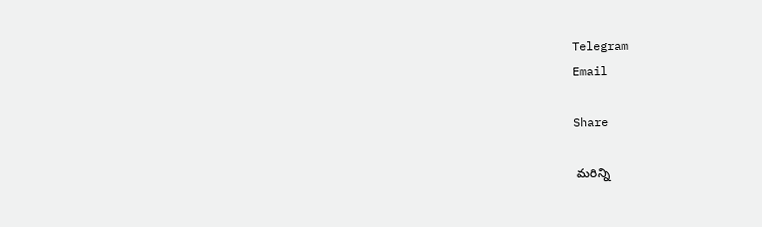Telegram
Email

Share

 మరిన్ని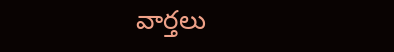వార్తలు